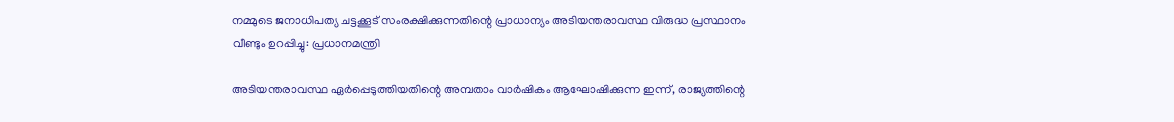നമ്മുടെ ജനാധിപത്യ ചട്ടക്കൂട് സംരക്ഷിക്കുന്നതിന്റെ പ്രാധാന്യം അടിയന്തരാവസ്ഥ വിരുദ്ധ പ്രസ്ഥാനം വീണ്ടും ഉറപ്പിച്ചു: പ്രധാനമന്ത്രി

അടിയന്തരാവസ്ഥ ഏർപ്പെടുത്തിയതിന്റെ അമ്പതാം വാർഷികം ആഘോഷിക്കുന്ന ഇന്ന്, രാജ്യത്തിന്റെ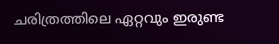ചരിത്രത്തിലെ ഏറ്റവും ഇരുണ്ട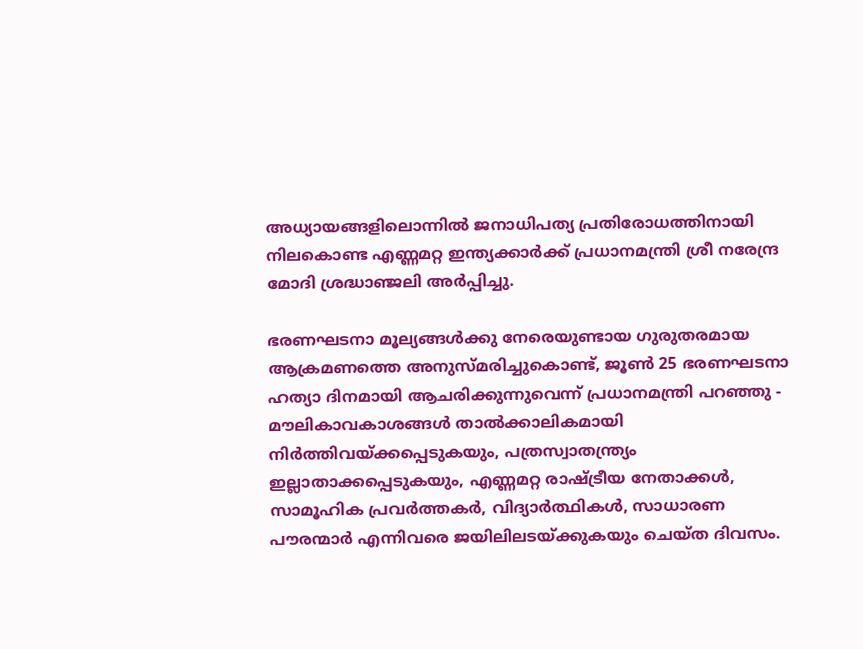അധ്യായങ്ങളിലൊന്നിൽ ജനാധിപത്യ പ്രതിരോധത്തിനായി നിലകൊണ്ട എണ്ണമറ്റ ഇന്ത്യക്കാർക്ക് പ്രധാനമന്ത്രി ശ്രീ നരേന്ദ്ര മോദി ശ്രദ്ധാഞ്ജലി അർപ്പിച്ചു.

ഭരണഘടനാ മൂല്യങ്ങൾക്കു നേരെയുണ്ടായ ഗുരുതരമായ ആക്രമണത്തെ അനുസ്മരിച്ചുകൊണ്ട്, ജൂൺ 25 ഭരണഘടനാ ഹത്യാ ദിനമായി ആചരിക്കുന്നുവെന്ന് പ്രധാനമന്ത്രി പറഞ്ഞു - മൗലികാവകാശങ്ങൾ താൽക്കാലികമായി നിർത്തിവയ്ക്കപ്പെടുകയും, പത്രസ്വാതന്ത്ര്യം ഇല്ലാതാക്കപ്പെടുകയും, എണ്ണമറ്റ രാഷ്ട്രീയ നേതാക്കൾ, സാമൂഹിക പ്രവർത്തകർ, വിദ്യാർത്ഥികൾ, സാധാരണ പൗരന്മാർ എന്നിവരെ ജയിലിലടയ്ക്കുകയും ചെയ്ത ദിവസം.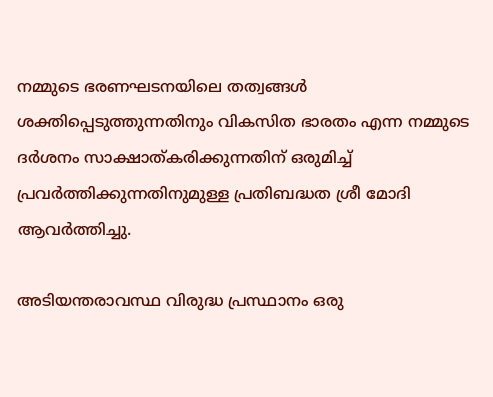നമ്മുടെ ഭരണഘടനയിലെ തത്വങ്ങൾ ശക്തിപ്പെടുത്തുന്നതിനും വികസിത ഭാരതം എന്ന നമ്മുടെ ദർശനം സാക്ഷാത്കരിക്കുന്നതിന് ഒരുമിച്ച് പ്രവർത്തിക്കുന്നതിനുമുള്ള പ്രതിബദ്ധത ശ്രീ മോദി ആവർത്തിച്ചു.

അടിയന്തരാവസ്ഥ വിരുദ്ധ പ്രസ്ഥാനം ഒരു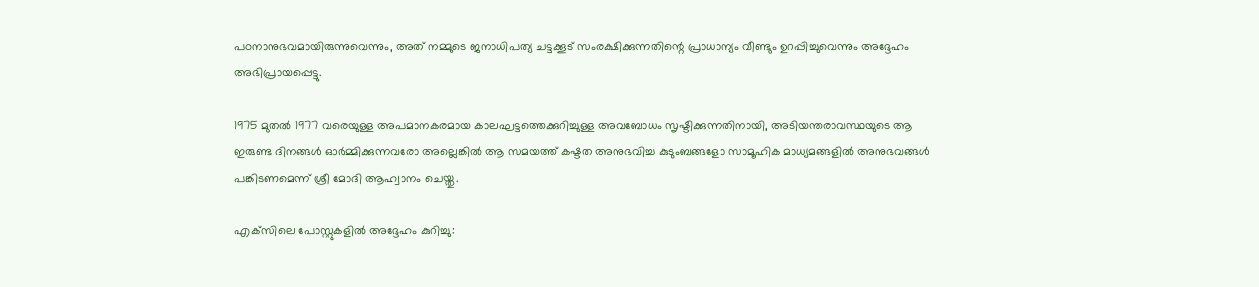പഠനാനുഭവമായിരുന്നുവെന്നും, അത് നമ്മുടെ ജനാധിപത്യ ചട്ടക്കൂട് സംരക്ഷിക്കുന്നതിന്റെ പ്രാധാന്യം വീണ്ടും ഉറപ്പിച്ചുവെന്നും അദ്ദേഹം അഭിപ്രായപ്പെട്ടു.

1975 മുതൽ 1977 വരെയുള്ള അപമാനകരമായ കാലഘട്ടത്തെക്കുറിച്ചുള്ള അവബോധം സൃഷ്ടിക്കുന്നതിനായി, അടിയന്തരാവസ്ഥയുടെ ആ ഇരുണ്ട ദിനങ്ങൾ ഓർമ്മിക്കുന്നവരോ അല്ലെങ്കിൽ ആ സമയത്ത് കഷ്ടത അനുഭവിച്ച കുടുംബങ്ങളോ സാമൂഹിക മാധ്യമങ്ങളിൽ അനുഭവങ്ങൾ പങ്കിടണമെന്ന് ശ്രീ മോദി ആഹ്വാനം ചെയ്തു.

എക്‌സിലെ പോസ്റ്റുകളിൽ അദ്ദേഹം കുറിച്ചു: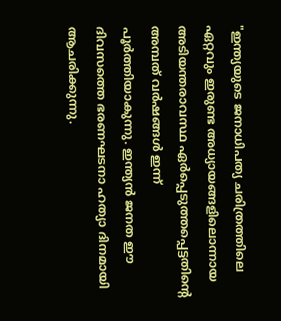"ഇന്ത്യയുടെ ജനാധിപത്യ ചരിത്രത്തിലെ ഏറ്റവും ഇരുണ്ട അധ്യായങ്ങളിലൊന്നായ അടിയന്തരാവസ്ഥ ഏർപ്പെടുത്തപ്പെട്ടതിന്റെ അമ്പത് വർഷങ്ങൾ ഇന്ന് പൂർത്തിയാകുന്നു. ഇന്ത്യൻ ജനത ഈ ദിവസത്തെ ഭരണഘടനാ ഹത്യാ ദിനമായി ആചരിക്കുന്നു.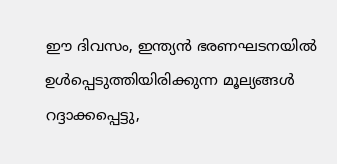ഈ ദിവസം, ഇന്ത്യൻ ഭരണഘടനയിൽ ഉൾപ്പെടുത്തിയിരിക്കുന്ന മൂല്യങ്ങൾ റദ്ദാക്കപ്പെട്ടു,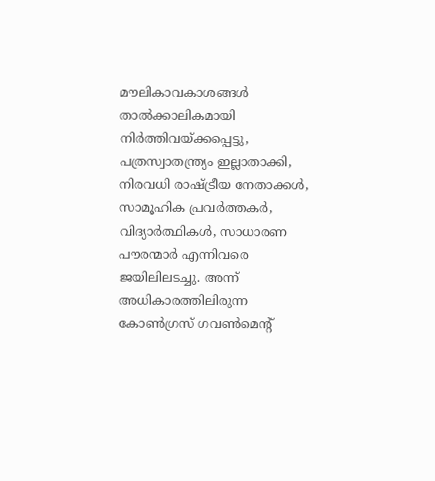മൗലികാവകാശങ്ങൾ താൽക്കാലികമായി നിർത്തിവയ്ക്കപ്പെട്ടു, പത്രസ്വാതന്ത്ര്യം ഇല്ലാതാക്കി, നിരവധി രാഷ്ട്രീയ നേതാക്കൾ, സാമൂഹിക പ്രവർത്തകർ, വിദ്യാർത്ഥികൾ, സാധാരണ പൗരന്മാർ എന്നിവരെ ജയിലിലടച്ചു. അന്ന് അധികാരത്തിലിരുന്ന കോൺഗ്രസ് ഗവൺമെൻ്റ്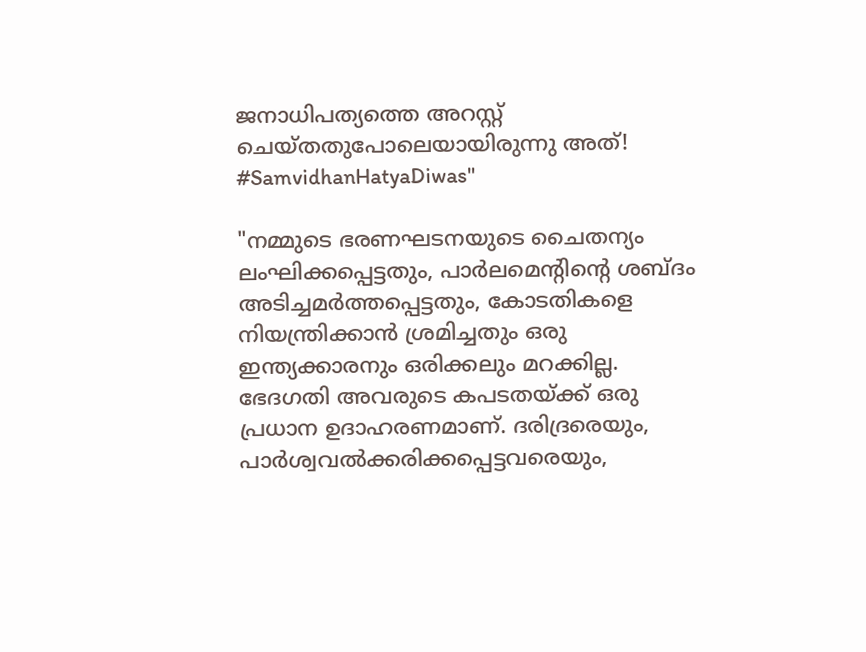ജനാധിപത്യത്തെ അറസ്റ്റ് ചെയ്തതുപോലെയായിരുന്നു അത്! #SamvidhanHatyaDiwas"

"നമ്മുടെ ഭരണഘടനയുടെ ചൈതന്യം ലംഘിക്കപ്പെട്ടതും, പാർലമെന്റിന്റെ ശബ്ദം അടിച്ചമർത്തപ്പെട്ടതും, കോടതികളെ നിയന്ത്രിക്കാൻ ശ്രമിച്ചതും ഒരു ഇന്ത്യക്കാരനും ഒരിക്കലും മറക്കില്ല. ഭേദഗതി അവരുടെ കപടതയ്ക്ക് ഒരു പ്രധാന ഉദാഹരണമാണ്. ദരിദ്രരെയും, പാർശ്വവൽക്കരിക്കപ്പെട്ടവരെയും,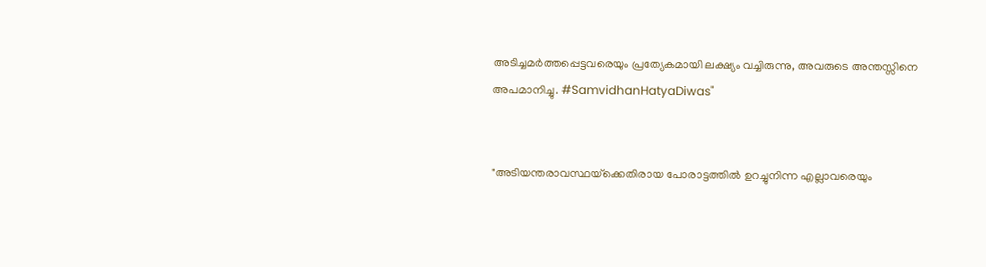അടിച്ചമർത്തപ്പെട്ടവരെയും പ്രത്യേകമായി ലക്ഷ്യം വച്ചിരുന്നു, അവരുടെ അന്തസ്സിനെ അപമാനിച്ചു. #SamvidhanHatyaDiwas"


"അടിയന്തരാവസ്ഥയ്‌ക്കെതിരായ പോരാട്ടത്തിൽ ഉറച്ചുനിന്ന എല്ലാവരെയും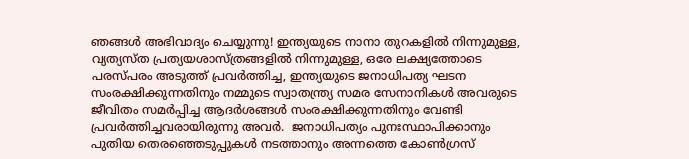ഞങ്ങൾ അഭിവാദ്യം ചെയ്യുന്നു! ഇന്ത്യയുടെ നാനാ തുറകളിൽ നിന്നുമുള്ള, വ്യത്യസ്ത പ്രത്യയശാസ്ത്രങ്ങളിൽ നിന്നുമുള്ള, ഒരേ ലക്ഷ്യത്തോടെ പരസ്പരം അടുത്ത് പ്രവർത്തിച്ച, ഇന്ത്യയുടെ ജനാധിപത്യ ഘടന സംരക്ഷിക്കുന്നതിനും നമ്മുടെ സ്വാതന്ത്ര്യ സമര സേനാനികൾ അവരുടെ ജീവിതം സമർപ്പിച്ച ആദർശങ്ങൾ സംരക്ഷിക്കുന്നതിനും വേണ്ടി പ്രവർത്തിച്ചവരായിരുന്നു അവർ.  ജനാധിപത്യം പുനഃസ്ഥാപിക്കാനും പുതിയ തെരഞ്ഞെടുപ്പുകൾ നടത്താനും അന്നത്തെ കോൺഗ്രസ്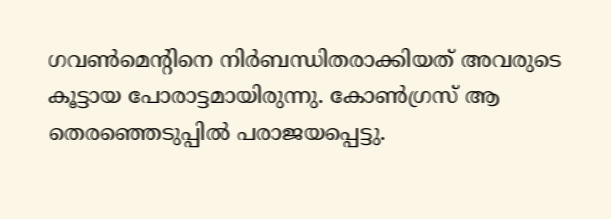ഗവൺമെന്റിനെ നിർബന്ധിതരാക്കിയത് അവരുടെ കൂട്ടായ പോരാട്ടമായിരുന്നു. കോൺഗ്രസ് ആ തെരഞ്ഞെടുപ്പിൽ പരാജയപ്പെട്ടു.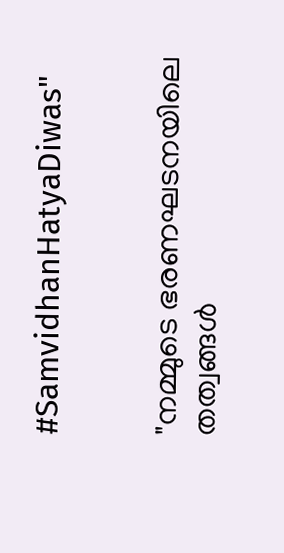#SamvidhanHatyaDiwas"


"നമ്മുടെ ഭരണഘടനയിലെ തത്വങ്ങൾ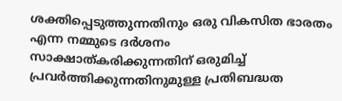ശക്തിപ്പെടുത്തുന്നതിനും ഒരു വികസിത ഭാരതം എന്ന നമ്മുടെ ദർശനം സാക്ഷാത്കരിക്കുന്നതിന് ഒരുമിച്ച് പ്രവർത്തിക്കുന്നതിനുമുള്ള പ്രതിബദ്ധത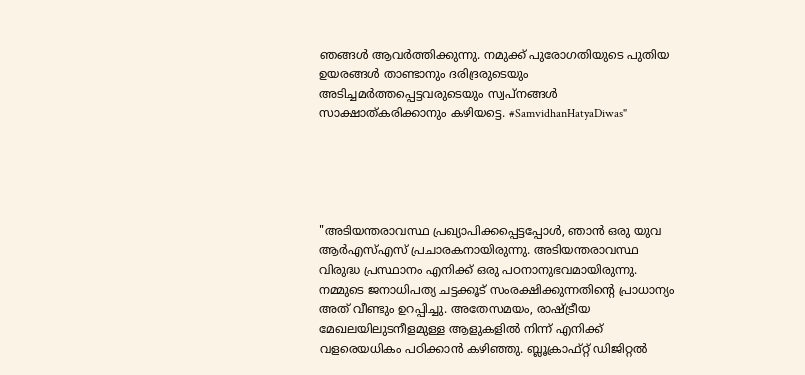ഞങ്ങൾ ആവർത്തിക്കുന്നു. നമുക്ക് പുരോഗതിയുടെ പുതിയ ഉയരങ്ങൾ താണ്ടാനും ദരിദ്രരുടെയും അടിച്ചമർത്തപ്പെട്ടവരുടെയും സ്വപ്നങ്ങൾ സാക്ഷാത്കരിക്കാനും കഴിയട്ടെ. #SamvidhanHatyaDiwas"





"അടിയന്തരാവസ്ഥ പ്രഖ്യാപിക്കപ്പെട്ടപ്പോൾ, ഞാൻ ഒരു യുവ ആർ‌എസ്‌എസ് പ്രചാരകനായിരുന്നു. അടിയന്തരാവസ്ഥ വിരുദ്ധ പ്രസ്ഥാനം എനിക്ക് ഒരു പഠനാനുഭവമായിരുന്നു. നമ്മുടെ ജനാധിപത്യ ചട്ടക്കൂട് സംരക്ഷിക്കുന്നതിന്റെ പ്രാധാന്യം അത് വീണ്ടും ഉറപ്പിച്ചു. അതേസമയം, രാഷ്ട്രീയ മേഖലയിലുടനീളമുള്ള ആളുകളിൽ നിന്ന് എനിക്ക് വളരെയധികം പഠിക്കാൻ കഴിഞ്ഞു. ബ്ലൂക്രാഫ്റ്റ് ഡിജിറ്റൽ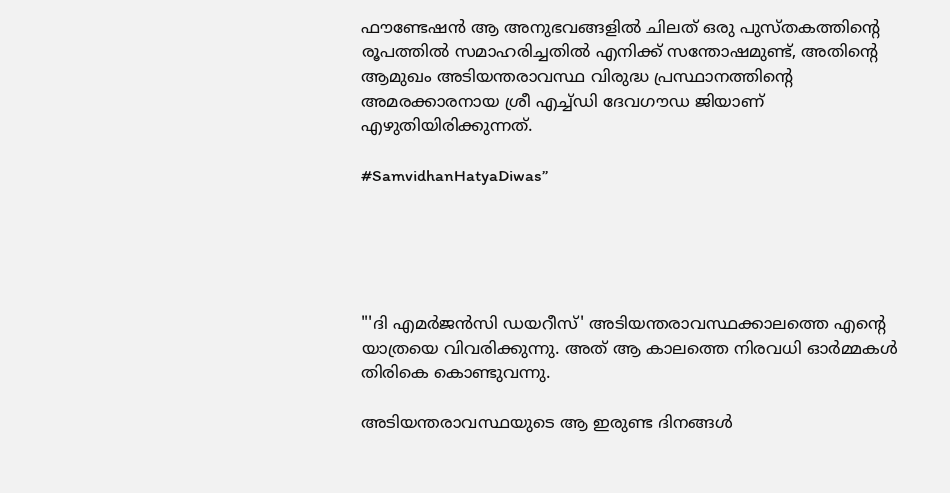ഫൗണ്ടേഷൻ ആ അനുഭവങ്ങളിൽ ചിലത് ഒരു പുസ്തകത്തിന്റെ രൂപത്തിൽ സമാഹരിച്ചതിൽ എനിക്ക് സന്തോഷമുണ്ട്, അതിന്റെ ആമുഖം അടിയന്തരാവസ്ഥ വിരുദ്ധ പ്രസ്ഥാനത്തിന്റെ അമരക്കാരനായ ശ്രീ എച്ച്‌ഡി ദേവഗൗഡ ജിയാണ് എഴുതിയിരിക്കുന്നത്.

#SamvidhanHatyaDiwas”





"'ദി എമർജൻസി ഡയറീസ്' അടിയന്തരാവസ്ഥക്കാലത്തെ എന്റെ യാത്രയെ വിവരിക്കുന്നു. അത് ആ കാലത്തെ നിരവധി ഓർമ്മകൾ തിരികെ കൊണ്ടുവന്നു.

അടിയന്തരാവസ്ഥയുടെ ആ ഇരുണ്ട ദിനങ്ങൾ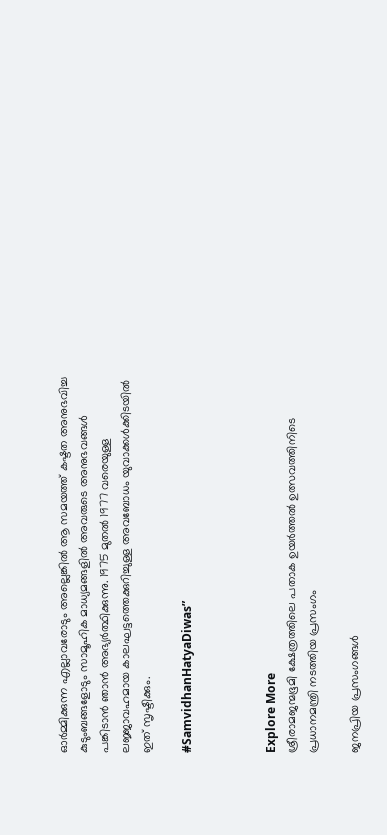ഓർമ്മിക്കുന്ന എല്ലാവരോടും അല്ലെങ്കിൽ ആ സമയത്ത് കഷ്ടത അനുഭവിച്ച കുടുംബങ്ങളോടും സാമൂഹിക മാധ്യമങ്ങളിൽ അവരുടെ അനുഭവങ്ങൾ പങ്കിടാൻ ഞാൻ അഭ്യർത്ഥിക്കുന്നു. 1975 മുതൽ 1977 വരെയുള്ള ലജ്ജാവഹമായ കാലഘട്ടത്തെക്കുറിച്ചുള്ള അവബോധം യുവാക്കൾക്കിടയിൽ ഇത് സൃഷ്ടിക്കും.

#SamvidhanHatyaDiwas”



Explore More
ശ്രീരാമജന്മഭൂമി ക്ഷേത്രത്തിലെ പതാക ഉയർത്തൽ ഉത്സവത്തിനിടെ പ്രധാനമന്ത്രി നടത്തിയ പ്രസംഗം

ജനപ്രിയ പ്രസംഗങ്ങൾ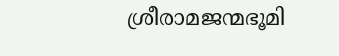ശ്രീരാമജന്മഭൂമി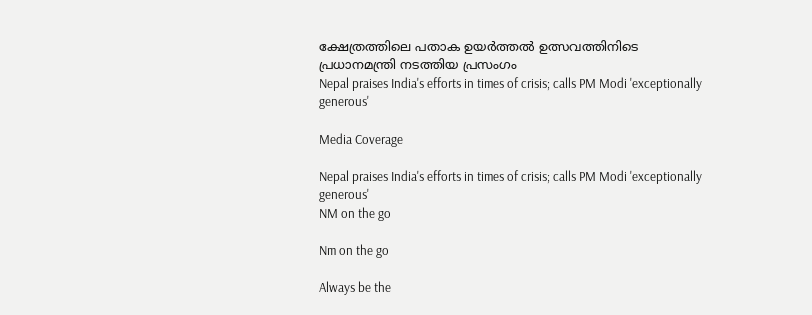ക്ഷേത്രത്തിലെ പതാക ഉയർത്തൽ ഉത്സവത്തിനിടെ പ്രധാനമന്ത്രി നടത്തിയ പ്രസംഗം
Nepal praises India's efforts in times of crisis; calls PM Modi 'exceptionally generous'

Media Coverage

Nepal praises India's efforts in times of crisis; calls PM Modi 'exceptionally generous'
NM on the go

Nm on the go

Always be the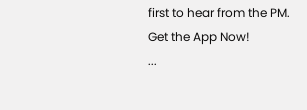first to hear from the PM. Get the App Now!
...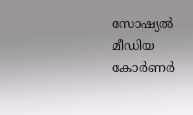സോഷ്യൽ മീഡിയ കോർണർ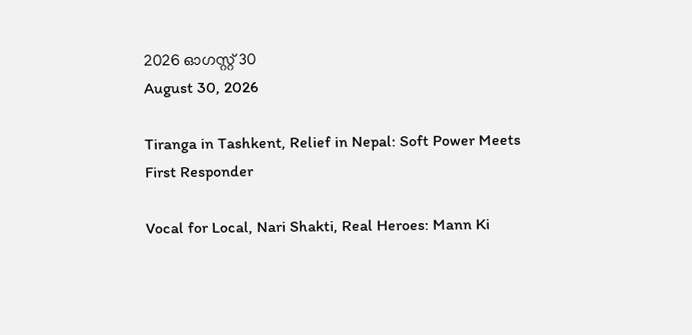2026 ഓഗസ്റ്റ് 30
August 30, 2026

Tiranga in Tashkent, Relief in Nepal: Soft Power Meets First Responder

Vocal for Local, Nari Shakti, Real Heroes: Mann Ki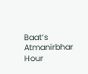Baat’s Atmanirbhar Hour